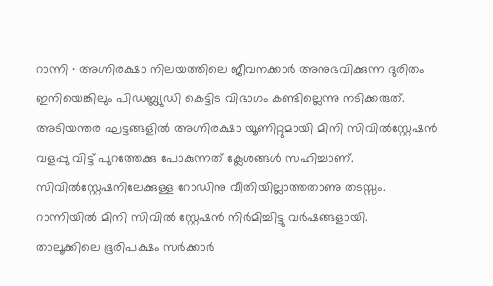റാന്നി ∙ അഗ്നിരക്ഷാ നിലയത്തിലെ ജീവനക്കാർ അനുഭവിക്കുന്ന ദുരിതം ഇനിയെങ്കിലും പിഡബ്ല്യുഡി കെട്ടിട വിഭാഗം കണ്ടില്ലെന്നു നടിക്കരുത്.
അടിയന്തര ഘട്ടങ്ങളിൽ അഗ്നിരക്ഷാ യൂണിറ്റുമായി മിനി സിവിൽസ്റ്റേഷൻ വളപ്പു വിട്ട് പുറത്തേക്കു പോകുന്നത് ക്ലേശങ്ങൾ സഹിച്ചാണ്. സിവിൽസ്റ്റേഷനിലേക്കുള്ള റോഡിനു വീതിയില്ലാത്തതാണു തടസ്സം.
റാന്നിയിൽ മിനി സിവിൽ സ്റ്റേഷൻ നിർമിച്ചിട്ടു വർഷങ്ങളായി.
താലൂക്കിലെ ഭൂരിപക്ഷം സർക്കാർ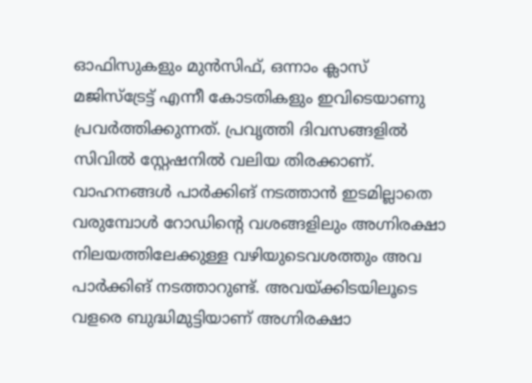ഓഫിസുകളും മുൻസിഫ്, ഒന്നാം ക്ലാസ് മജിസ്ട്രേട്ട് എന്നീ കോടതികളും ഇവിടെയാണു പ്രവർത്തിക്കുന്നത്. പ്രവൃത്തി ദിവസങ്ങളിൽ സിവിൽ സ്റ്റേഷനിൽ വലിയ തിരക്കാണ്.
വാഹനങ്ങൾ പാർക്കിങ് നടത്താൻ ഇടമില്ലാതെ വരുമ്പോൾ റോഡിന്റെ വശങ്ങളിലും അഗ്നിരക്ഷാ നിലയത്തിലേക്കുള്ള വഴിയുടെവശത്തും അവ പാർക്കിങ് നടത്താറുണ്ട്. അവയ്ക്കിടയിലൂടെ വളരെ ബുദ്ധിമുട്ടിയാണ് അഗ്നിരക്ഷാ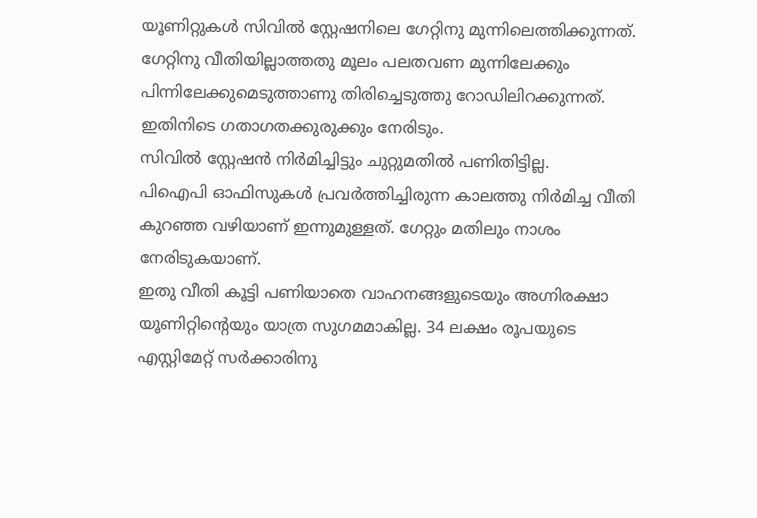യൂണിറ്റുകൾ സിവിൽ സ്റ്റേഷനിലെ ഗേറ്റിനു മുന്നിലെത്തിക്കുന്നത്.
ഗേറ്റിനു വീതിയില്ലാത്തതു മൂലം പലതവണ മുന്നിലേക്കും പിന്നിലേക്കുമെടുത്താണു തിരിച്ചെടുത്തു റോഡിലിറക്കുന്നത്. ഇതിനിടെ ഗതാഗതക്കുരുക്കും നേരിടും.
സിവിൽ സ്റ്റേഷൻ നിർമിച്ചിട്ടും ചുറ്റുമതിൽ പണിതിട്ടില്ല.
പിഐപി ഓഫിസുകൾ പ്രവർത്തിച്ചിരുന്ന കാലത്തു നിർമിച്ച വീതി കുറഞ്ഞ വഴിയാണ് ഇന്നുമുള്ളത്. ഗേറ്റും മതിലും നാശം നേരിടുകയാണ്.
ഇതു വീതി കൂട്ടി പണിയാതെ വാഹനങ്ങളുടെയും അഗ്നിരക്ഷാ യൂണിറ്റിന്റെയും യാത്ര സുഗമമാകില്ല. 34 ലക്ഷം രൂപയുടെ എസ്റ്റിമേറ്റ് സർക്കാരിനു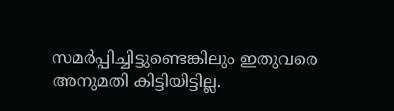സമർപ്പിച്ചിട്ടുണ്ടെങ്കിലും ഇതുവരെ അനുമതി കിട്ടിയിട്ടില്ല.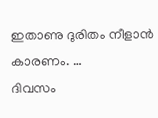ഇതാണു ദുരിതം നീളാൻ കാരണം. …
ദിവസം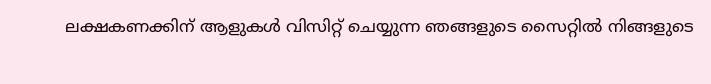ലക്ഷകണക്കിന് ആളുകൾ വിസിറ്റ് ചെയ്യുന്ന ഞങ്ങളുടെ സൈറ്റിൽ നിങ്ങളുടെ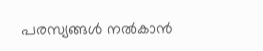പരസ്യങ്ങൾ നൽകാൻ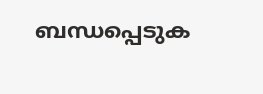ബന്ധപ്പെടുക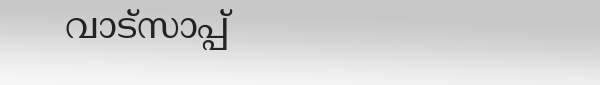വാട്സാപ്പ്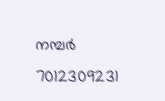നമ്പർ 7012309231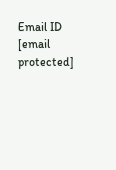Email ID [email protected]